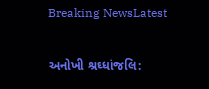Breaking NewsLatest

અનોખી શ્રઘ્ધાંજલિ: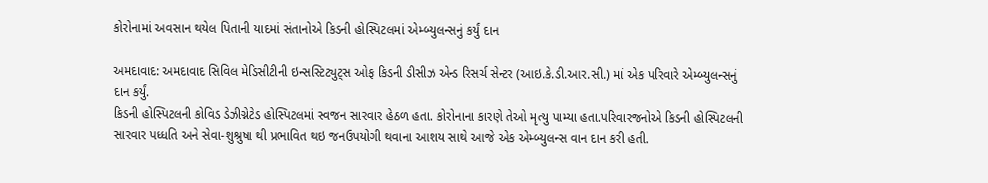કોરોનામાં અવસાન થયેલ પિતાની યાદમાં સંતાનોએ કિડની હોસ્પિટલમાં એમ્બ્યુલન્સનું કર્યું દાન

અમદાવાદ: અમદાવાદ સિવિલ મેડિસીટીની ઇન્સસ્ટિટ્યુટ્સ ઓફ કિડની ડીસીઝ એન્ડ રિસર્ચ સેન્ટર (આઇ.કે.ડી.આર.સી.) માં એક પરિવારે એમ્બ્યુલન્સનું દાન કર્યું.
કિડની હોસ્પિટલની કોવિડ ડેઝીગ્નેટેડ હોસ્પિટલમાં સ્વજન સારવાર હેઠળ હતા. કોરોનાના કારણે તેઓ મૃત્યુ પામ્યા હતા.પરિવારજનોએ કિડની હોસ્પિટલની સારવાર પધ્ધતિ અને સેવા-શુશ્રુષા થી પ્રભાવિત થઇ જનઉપયોગી થવાના આશય સાથે આજે એક એમ્બ્યુલન્સ વાન દાન કરી હતી.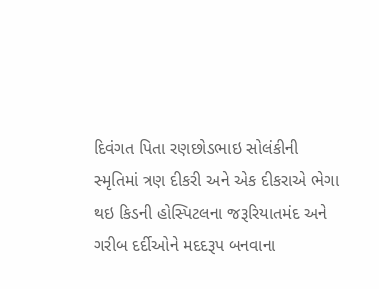દિવંગત પિતા રણછોડભાઇ સોલંકીની સ્મૃતિમાં ત્રણ દીકરી અને એક દીકરાએ ભેગા થઇ કિડની હોસ્પિટલના જરૂરિયાતમંદ અને ગરીબ દર્દીઓને મદદરૂપ બનવાના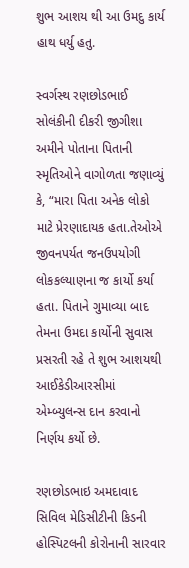શુભ આશય થી આ ઉમદુ કાર્ય હાથ ધર્યુ હતુ.

સ્વર્ગસ્થ રણછોડભાઈ સોલંકીની દીકરી જીગીશા અમીને પોતાના પિતાની સ્મૃતિઓને વાગોળતા જણાવ્યું કે, “મારા પિતા અનેક લોકો માટે પ્રેરણાદાયક હતા.તેઓએ જીવનપર્યત જનઉપયોગી લોકકલ્યાણના જ કાર્યો કર્યા હતા. પિતાને ગુમાવ્યા બાદ તેમના ઉમદા કાર્યોની સુવાસ પ્રસરતી રહે તે શુભ આશયથી આઈકેડીઆરસીમાં એમ્બ્યુલન્સ દાન કરવાનો નિર્ણય કર્યો છે.

રણછોડભાઇ અમદાવાદ સિવિલ મેડિસીટીની કિડની હોસ્પિટલની કોરોનાની સારવાર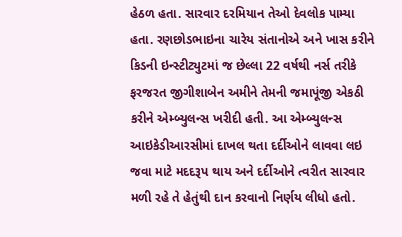હેઠળ હતા. સારવાર દરમિયાન તેઓ દેવલોક પામ્યા હતા. રણછોડભાઇના ચારેય સંતાનોએ અને ખાસ કરીને કિડની ઇન્સ્ટીટ્યુટમાં જ છેલ્લા 22 વર્ષથી નર્સ તરીકે ફરજરત જીગીશાબેન અમીને તેમની જમાપૂંજી એકઠી કરીને એમ્બ્યુલન્સ ખરીદી હતી. આ એમ્બ્યુલન્સ આઇકેડીઆરસીમાં દાખલ થતા દર્દીઓને લાવવા લઇ જવા માટે મદદરૂપ થાય અને દર્દીઓને ત્વરીત સારવાર મળી રહે તે હેતુંથી દાન કરવાનો નિર્ણય લીધો હતો.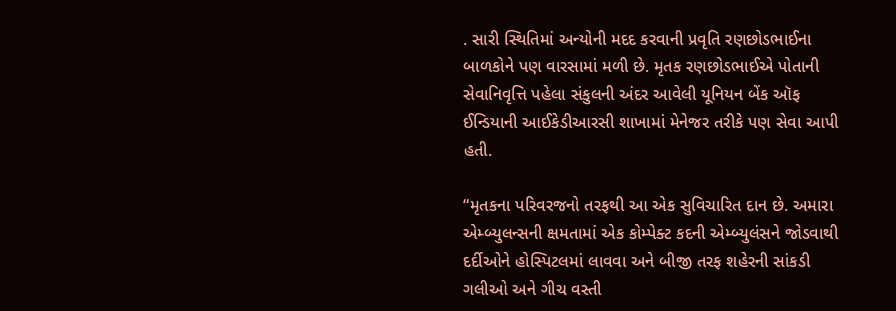. સારી સ્થિતિમાં અન્યોની મદદ કરવાની પ્રવૃતિ રણછોડભાઈના બાળકોને પણ વારસામાં મળી છે. મૃતક રણછોડભાઈએ પોતાની સેવાનિવૃત્તિ પહેલા સંકુલની અંદર આવેલી યૂનિયન બેંક ઑફ ઈન્ડિયાની આઈકેડીઆરસી શાખામાં મેનેજર તરીકે પણ સેવા આપી હતી.

“મૃતકના પરિવરજનો તરફથી આ એક સુવિચારિત દાન છે. અમારા એમ્બ્યુલન્સની ક્ષમતામાં એક કોમ્પેક્ટ કદની એમ્બ્યુલંસને જોડવાથી દર્દીઓને હોસ્પિટલમાં લાવવા અને બીજી તરફ શહેરની સાંકડી ગલીઓ અને ગીચ વસ્તી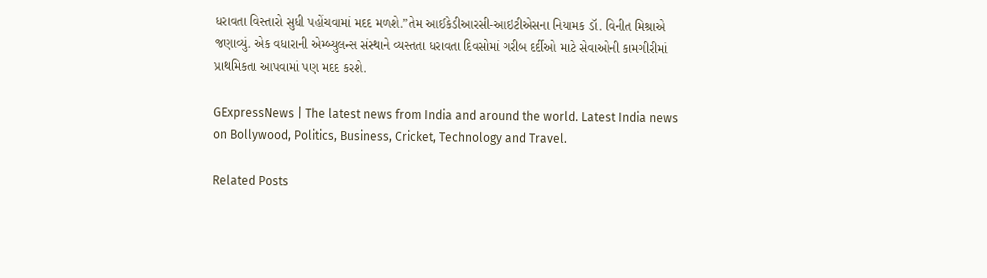ધરાવતા વિસ્તારો સુધી પહોંચવામાં મદદ મળશે.”તેમ આઈકેડીઆરસી-આઇટીએસના નિયામક ડૉ. વિનીત મિશ્રાએ જણાવ્યું. એક વધારાની એમ્બ્યુલન્સ સંસ્થાને વ્યસ્તતા ધરાવતા દિવસોમાં ગરીબ દર્દીઓ માટે સેવાઓની કામગીરીમાં પ્રાથમિકતા આપવામાં પણ મદદ કરશે.

GExpressNews | The latest news from India and around the world. Latest India news on Bollywood, Politics, Business, Cricket, Technology and Travel.

Related Posts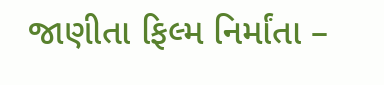જાણીતા ફિલ્મ નિર્માંતા –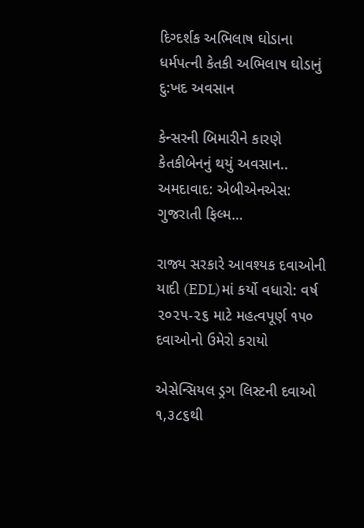દિગ્દર્શક અભિલાષ ઘોડાના ધર્મપત્ની કેતકી અભિલાષ ઘોડાનું દુ:ખદ અવસાન

કેન્સરની બિમારીને કારણે કેતકીબેનનું થયું અવસાન.. અમદાવાદ: એબીએનએસ: ગુજરાતી ફિલ્મ…

રાજ્ય સરકારે આવશ્યક દવાઓની યાદી (EDL)માં કર્યો વધારો: વર્ષ ૨૦૨૫-૨૬ માટે મહત્વપૂર્ણ ૧૫૦ દવાઓનો ઉમેરો કરાયો

એસેન્સિયલ ડ્રગ લિસ્ટની દવાઓ ૧,૩૮૬થી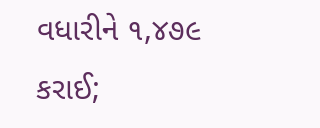વધારીને ૧,૪૭૯ કરાઈ;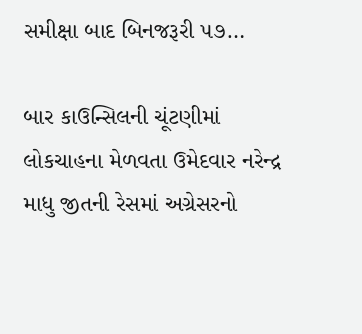સમીક્ષા બાદ બિનજરૂરી ૫૭…

બાર કાઉન્સિલની ચૂંટણીમાં લોકચાહના મેળવતા ઉમેદવાર નરેન્દ્ર માધુ જીતની રેસમાં અગ્રેસરનો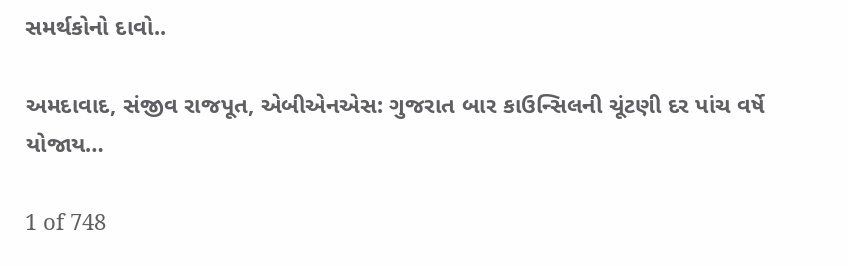સમર્થકોનો દાવો..

અમદાવાદ, સંજીવ રાજપૂત, એબીએનએસ: ગુજરાત બાર કાઉન્સિલની ચૂંટણી દર પાંચ વર્ષે યોજાય…

1 of 748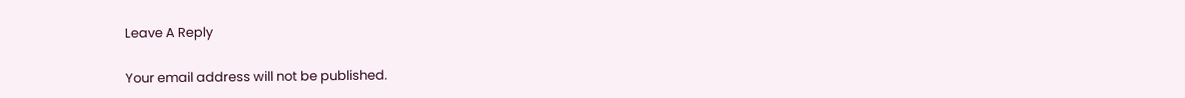Leave A Reply

Your email address will not be published.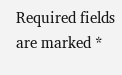Required fields are marked *